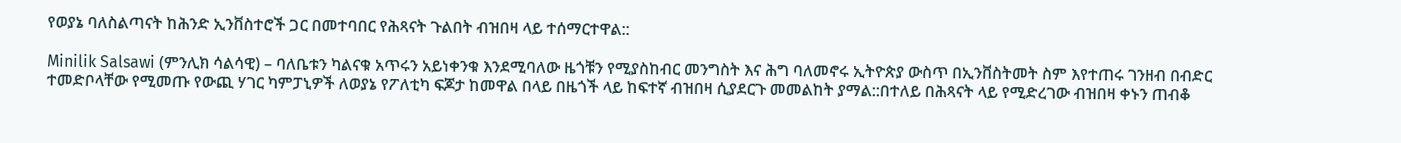የወያኔ ባለስልጣናት ከሕንድ ኢንቨስተሮች ጋር በመተባበር የሕጻናት ጉልበት ብዝበዛ ላይ ተሰማርተዋል::

Minilik Salsawi (ምንሊክ ሳልሳዊ) – ባለቤቱን ካልናቁ አጥሩን አይነቀንቁ እንደሚባለው ዜጎቹን የሚያስከብር መንግስት እና ሕግ ባለመኖሩ ኢትዮጵያ ውስጥ በኢንቨስትመት ስም እየተጠሩ ገንዘብ በብድር ተመድቦላቸው የሚመጡ የውጪ ሃገር ካምፓኒዎች ለወያኔ የፖለቲካ ፍጆታ ከመዋል በላይ በዜጎች ላይ ከፍተኛ ብዝበዛ ሲያደርጉ መመልከት ያማል::በተለይ በሕጻናት ላይ የሚድረገው ብዝበዛ ቀኑን ጠብቆ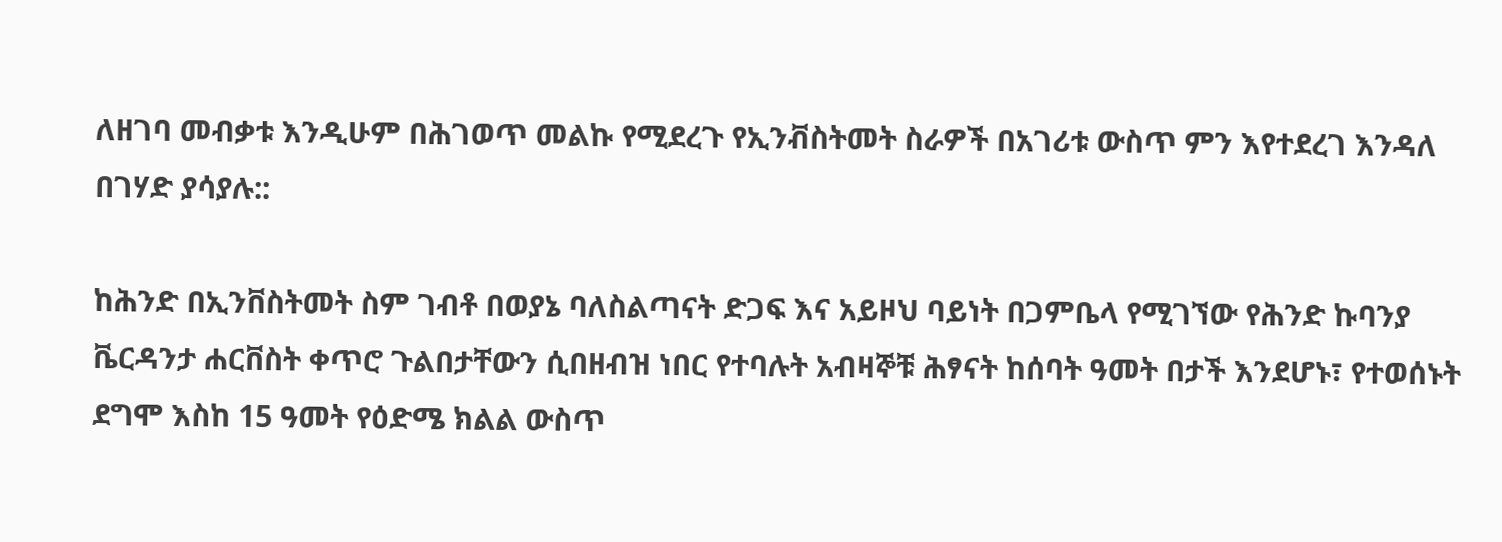ለዘገባ መብቃቱ እንዲሁም በሕገወጥ መልኩ የሚደረጉ የኢንቭስትመት ስራዎች በአገሪቱ ውስጥ ምን እየተደረገ እንዳለ በገሃድ ያሳያሉ::

ከሕንድ በኢንቨስትመት ስም ገብቶ በወያኔ ባለስልጣናት ድጋፍ እና አይዞህ ባይነት በጋምቤላ የሚገኘው የሕንድ ኩባንያ ቬርዳንታ ሐርቨስት ቀጥሮ ጉልበታቸውን ሲበዘብዝ ነበር የተባሉት አብዛኞቹ ሕፃናት ከሰባት ዓመት በታች እንደሆኑ፣ የተወሰኑት ደግሞ እስከ 15 ዓመት የዕድሜ ክልል ውስጥ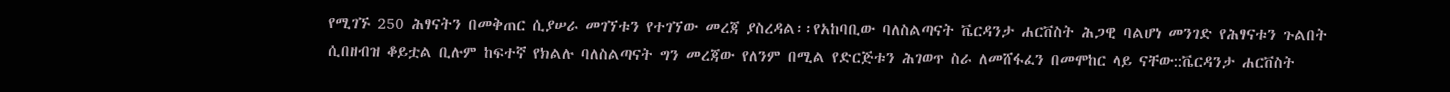የሚገኙ 250 ሕፃናትን በመቅጠር ሲያሠራ መገኘቱን የተገኘው መረጃ ያስረዳል፡፡የአከባቢው ባለስልጣናት ቬርዳንታ ሐርቨስት ሕጋዊ ባልሆነ መንገድ የሕፃናቱን ጉልበት ሲበዘብዝ ቆይቷል ቢሉም ከፍተኛ የክልሉ ባለስልጣናት ግን መረጃው የለንም በሚል የድርጅቱን ሕገወጥ ስራ ለመሸፋፈን በመሞከር ላይ ናቸው::ቬርዳንታ ሐርቨስት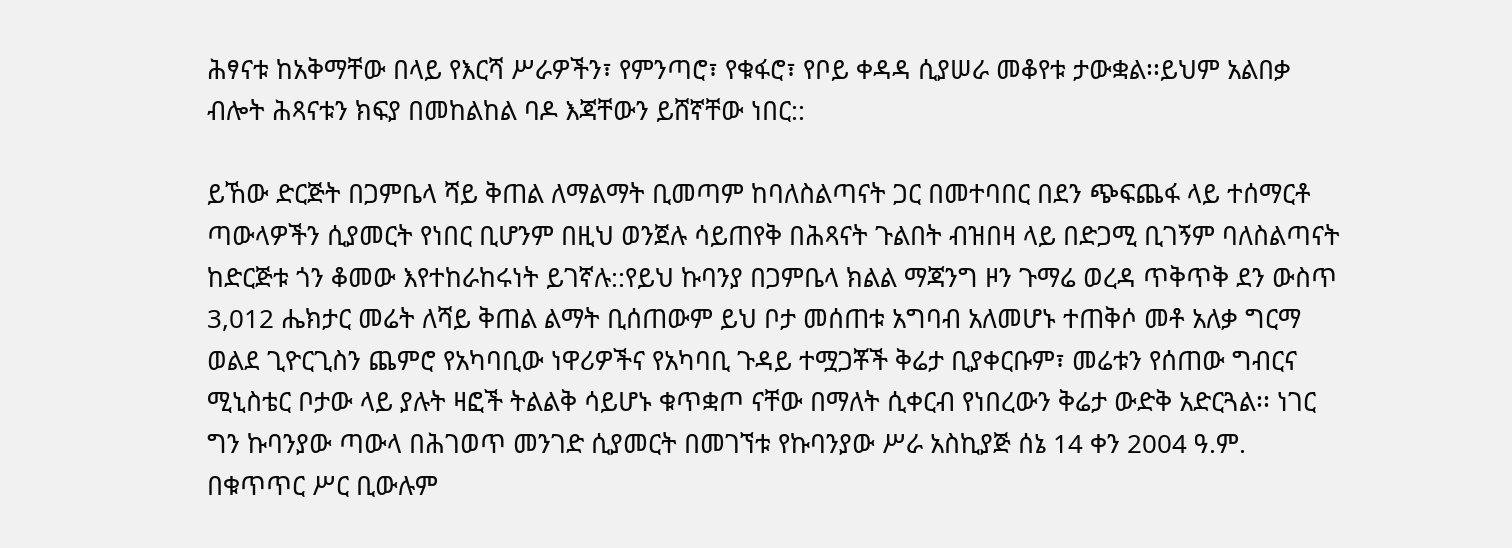ሕፃናቱ ከአቅማቸው በላይ የእርሻ ሥራዎችን፣ የምንጣሮ፣ የቁፋሮ፣ የቦይ ቀዳዳ ሲያሠራ መቆየቱ ታውቋል፡፡ይህም አልበቃ ብሎት ሕጻናቱን ክፍያ በመከልከል ባዶ እጃቸውን ይሸኛቸው ነበር::

ይኸው ድርጅት በጋምቤላ ሻይ ቅጠል ለማልማት ቢመጣም ከባለስልጣናት ጋር በመተባበር በደን ጭፍጨፋ ላይ ተሰማርቶ ጣውላዎችን ሲያመርት የነበር ቢሆንም በዚህ ወንጀሉ ሳይጠየቅ በሕጻናት ጉልበት ብዝበዛ ላይ በድጋሚ ቢገኝም ባለስልጣናት ከድርጅቱ ጎን ቆመው እየተከራከሩነት ይገኛሉ::የይህ ኩባንያ በጋምቤላ ክልል ማጃንግ ዞን ጉማሬ ወረዳ ጥቅጥቅ ደን ውስጥ 3,012 ሔክታር መሬት ለሻይ ቅጠል ልማት ቢሰጠውም ይህ ቦታ መሰጠቱ አግባብ አለመሆኑ ተጠቅሶ መቶ አለቃ ግርማ ወልደ ጊዮርጊስን ጨምሮ የአካባቢው ነዋሪዎችና የአካባቢ ጉዳይ ተሟጋቾች ቅሬታ ቢያቀርቡም፣ መሬቱን የሰጠው ግብርና ሚኒስቴር ቦታው ላይ ያሉት ዛፎች ትልልቅ ሳይሆኑ ቁጥቋጦ ናቸው በማለት ሲቀርብ የነበረውን ቅሬታ ውድቅ አድርጓል፡፡ ነገር ግን ኩባንያው ጣውላ በሕገወጥ መንገድ ሲያመርት በመገኘቱ የኩባንያው ሥራ አስኪያጅ ሰኔ 14 ቀን 2004 ዓ.ም. በቁጥጥር ሥር ቢውሉም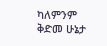ካለምንም ቅድመ ሁኔታ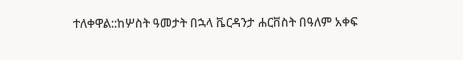ተለቀዋል::ከሦስት ዓመታት በኋላ ቬርዳንታ ሐርቨስት በዓለም አቀፍ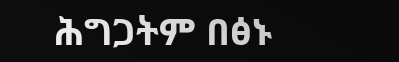ሕግጋትም በፅኑ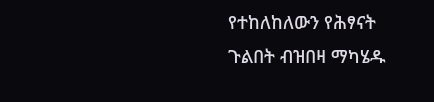የተከለከለውን የሕፃናት ጉልበት ብዝበዛ ማካሄዱ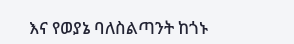እና የወያኔ ባለስልጣንት ከጎኑ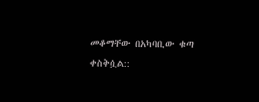መቆማቸው በአካባቢው ቁጣ ቀስቅሷል::